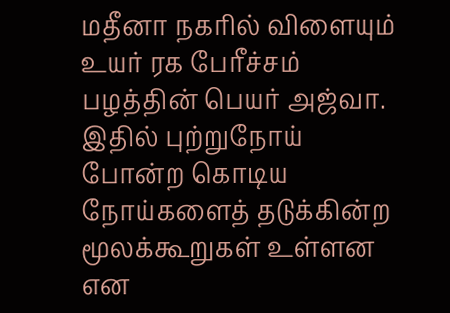மதீனா நகரில் விளையும் உயர் ரக பேரீச்சம் பழத்தின் பெயர் அஜ்வா. இதில் புற்றுநோய் போன்ற கொடிய நோய்களைத் தடுக்கின்ற மூலக்கூறுகள் உள்ளன என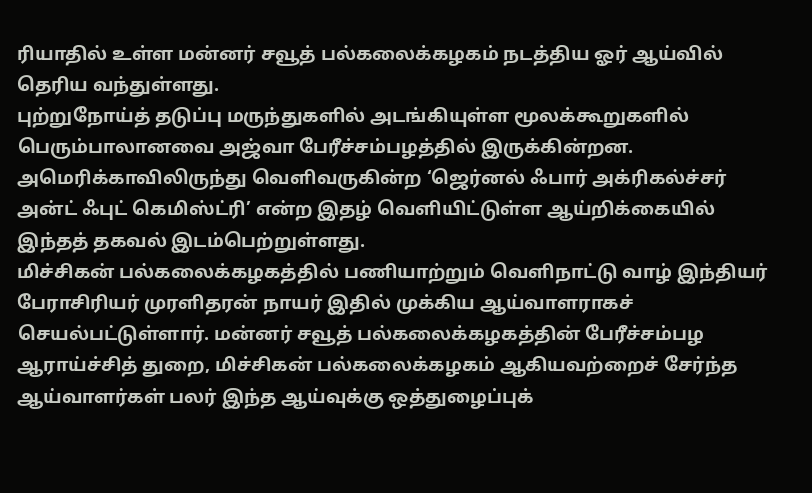ரியாதில் உள்ள மன்னர் சவூத் பல்கலைக்கழகம் நடத்திய ஓர் ஆய்வில் தெரிய வந்துள்ளது.
புற்றுநோய்த் தடுப்பு மருந்துகளில் அடங்கியுள்ள மூலக்கூறுகளில் பெரும்பாலானவை அஜ்வா பேரீச்சம்பழத்தில் இருக்கின்றன. அமெரிக்காவிலிருந்து வெளிவருகின்ற ‘ஜெர்னல் ஃபார் அக்ரிகல்ச்சர் அன்ட் ஃபுட் கெமிஸ்ட்ரி’ என்ற இதழ் வெளியிட்டுள்ள ஆய்றிக்கையில் இந்தத் தகவல் இடம்பெற்றுள்ளது.
மிச்சிகன் பல்கலைக்கழகத்தில் பணியாற்றும் வெளிநாட்டு வாழ் இந்தியர் பேராசிரியர் முரளிதரன் நாயர் இதில் முக்கிய ஆய்வாளராகச் செயல்பட்டுள்ளார். மன்னர் சவூத் பல்கலைக்கழகத்தின் பேரீச்சம்பழ ஆராய்ச்சித் துறை, மிச்சிகன் பல்கலைக்கழகம் ஆகியவற்றைச் சேர்ந்த ஆய்வாளர்கள் பலர் இந்த ஆய்வுக்கு ஒத்துழைப்புக்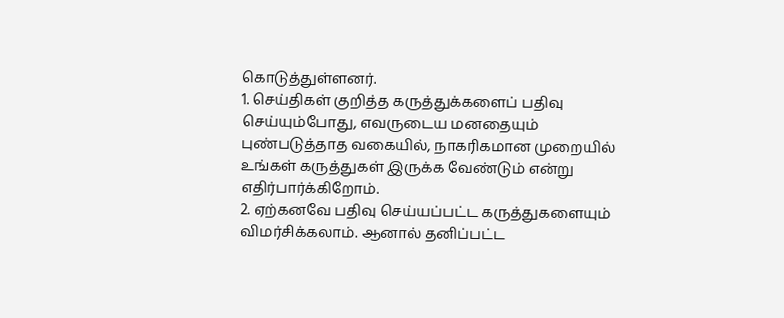கொடுத்துள்ளனர்.
1. செய்திகள் குறித்த கருத்துக்களைப் பதிவு செய்யும்போது, எவருடைய மனதையும் புண்படுத்தாத வகையில், நாகரிகமான முறையில் உங்கள் கருத்துகள் இருக்க வேண்டும் என்று எதிர்பார்க்கிறோம்.
2. ஏற்கனவே பதிவு செய்யப்பட்ட கருத்துகளையும் விமர்சிக்கலாம். ஆனால் தனிப்பட்ட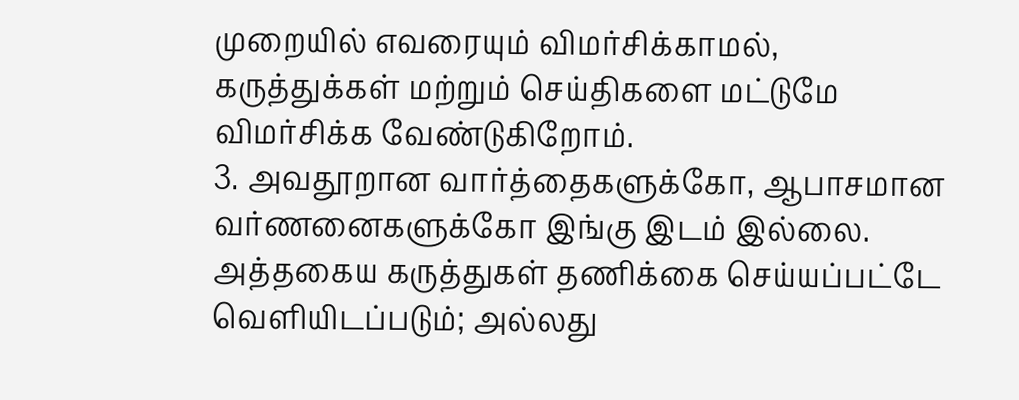முறையில் எவரையும் விமர்சிக்காமல், கருத்துக்கள் மற்றும் செய்திகளை மட்டுமே விமர்சிக்க வேண்டுகிறோம்.
3. அவதூறான வார்த்தைகளுக்கோ, ஆபாசமான வர்ணனைகளுக்கோ இங்கு இடம் இல்லை. அத்தகைய கருத்துகள் தணிக்கை செய்யப்பட்டே வெளியிடப்படும்; அல்லது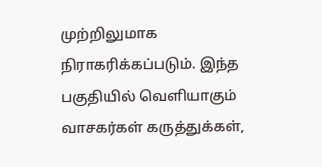முற்றிலுமாக நிராகரிக்கப்படும். இந்த பகுதியில் வெளியாகும் வாசகர்கள் கருத்துக்கள்,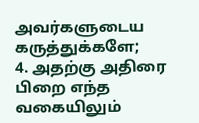அவர்களுடைய கருத்துக்களே;
4. அதற்கு அதிரை பிறை எந்த வகையிலும்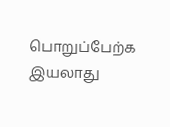பொறுப்பேற்க இயலாது